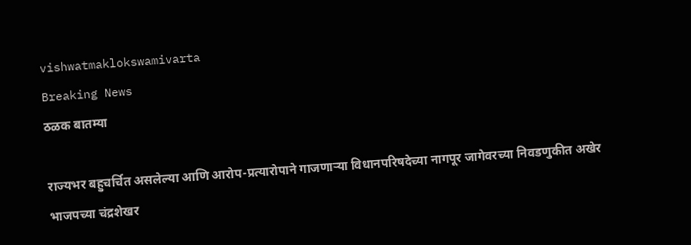vishwatmaklokswamivarta
Breaking News
ठळक बातम्या

राज्यभर बहुचर्चित असलेल्या आणि आरोप-प्रत्यारोपाने गाजणाऱ्या विधानपरिषदेच्या नागपूर जागेवरच्या निवडणुकीत अखेर भाजपच्या चंद्रशेखर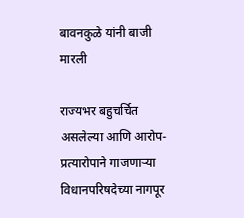बावनकुळे यांनी बाजी मारली

राज्यभर बहुचर्चित असलेल्या आणि आरोप-प्रत्यारोपाने गाजणाऱ्या विधानपरिषदेच्या नागपूर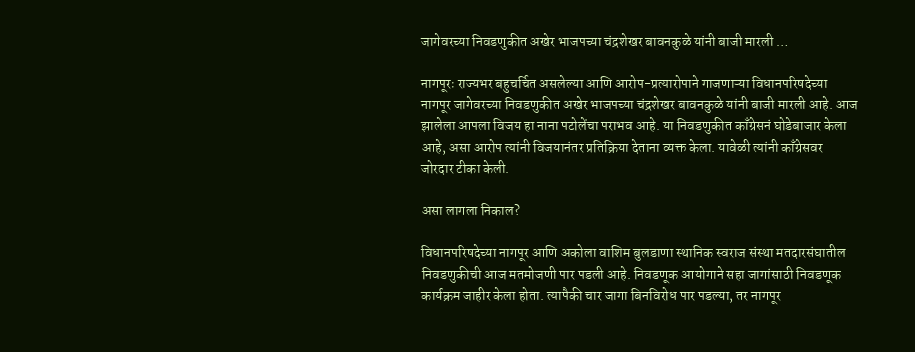जागेवरच्या निवडणुकीत अखेर भाजपच्या चंद्रशेखर बावनकुळे यांनी बाजी मारली …

नागपूरः राज्यभर बहुचर्चित असलेल्या आणि आरोप-प्रत्यारोपाने गाजणाऱ्या विधानपरिषदेच्या नागपूर जागेवरच्या निवडणुकीत अखेर भाजपच्या चंद्रशेखर बावनकुळे यांनी बाजी मारली आहे. आज झालेला आपला विजय हा नाना पटोलेंचा पराभव आहे. या निवडणुकीत काँग्रेसनं घोडेबाजार केला आहे, असा आरोप त्यांनी विजयानंतर प्रतिक्रिया देताना व्यक्त केला. यावेळी त्यांनी काँग्रेसवर जोरदार टीका केली.

असा लागला निकाल?

विधानपरिषदेच्या नागपूर आणि अकोला वाशिम बुलडाणा स्थानिक स्वराज संस्था मतदारसंघातील निवडणुकीची आज मतमोजणी पार पडली आहे. निवडणूक आयोगाने सहा जागांसाठी निवडणूक कार्यक्रम जाहीर केला होता. त्यापैकी चार जागा बिनविरोध पार पडल्या, तर नागपूर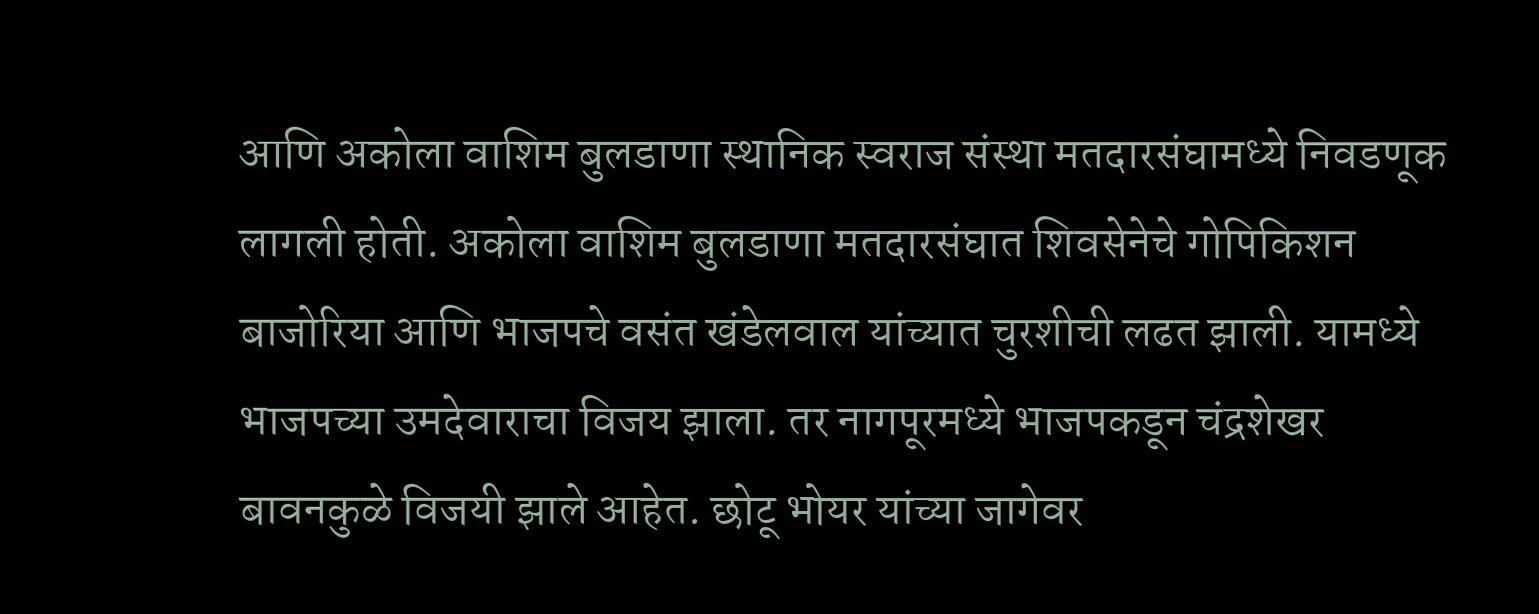आणि अकोला वाशिम बुलडाणा स्थानिक स्वराज संस्था मतदारसंघामध्ये निवडणूक लागली होती. अकोला वाशिम बुलडाणा मतदारसंघात शिवसेनेचे गोपिकिशन बाजोरिया आणि भाजपचे वसंत खंडेलवाल यांच्यात चुरशीची लढत झाली. यामध्ये भाजपच्या उमदेवाराचा विजय झाला. तर नागपूरमध्ये भाजपकडून चंद्रशेखर बावनकुळे विजयी झाले आहेत. छोटू भोयर यांच्या जागेवर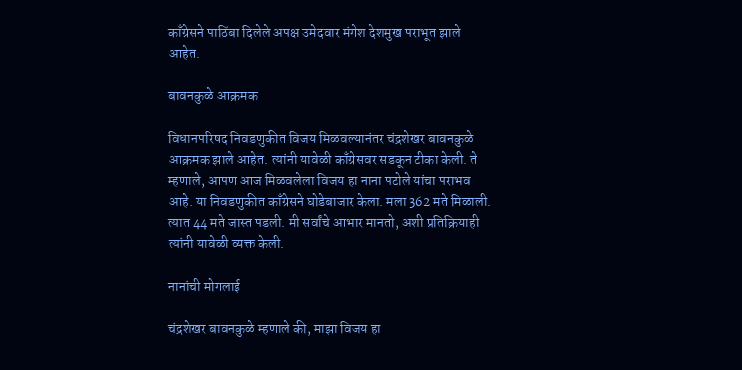काँग्रेसने पाठिंबा दिलेले अपक्ष उमेदवार मंगेश देशमुख पराभूत झाले आहेत.

बावनकुळे आक्रमक

विधानपरिषद निवडणुकीत विजय मिळवल्यानंतर चंद्रशेखर बावनकुळे आक्रमक झाले आहेत. त्यांनी यावेळी काँग्रेसवर सडकून टीका केली. ते म्हणाले, आपण आज मिळवलेला विजय हा नाना पटोले यांचा पराभव आहे. या निवडणुकीत काँग्रेसने घोडेबाजार केला. मला 362 मते मिळाली. त्यात 44 मते जास्त पडली. मी सर्वांचे आभार मानतो, अशी प्रतिक्रियाही त्यांनी यावेळी व्यक्त केली.

नानांची मोगलाई

चंद्रशेखर बावनकुळे म्हणाले की, माझा विजय हा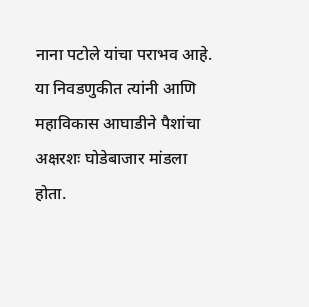नाना पटोले यांचा पराभव आहे. या निवडणुकीत त्यांनी आणि महाविकास आघाडीने पैशांचा अक्षरशः घोडेबाजार मांडला होता.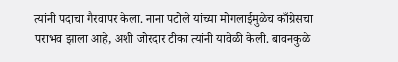त्यांनी पदाचा गैरवापर केला. नाना पटोले यांच्या मोगलाईमुळेच काँग्रेसचा पराभव झाला आहे, अशी जोरदार टीका त्यांनी यावेळी केली. बावनकुळे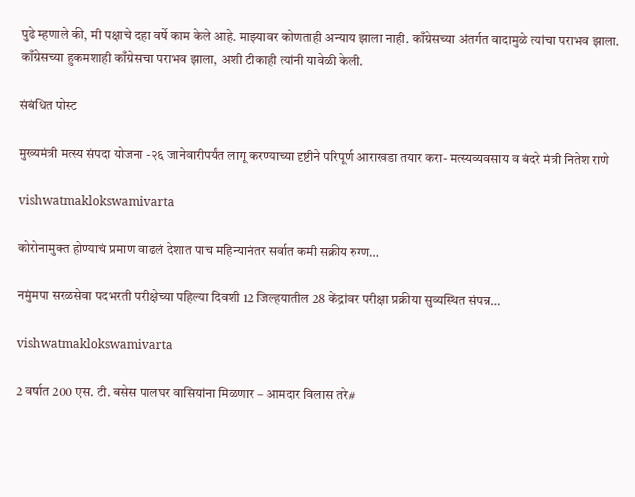पुढे म्हणाले की, मी पक्षाचे दहा वर्षे काम केले आहे. माझ्यावर कोणताही अन्याय झाला नाही. काँग्रेसच्या अंतर्गत वादामुळे त्यांचा पराभव झाला. काँग्रेसच्या हुकमशाही काँग्रेसचा पराभव झाला, अशी टीकाही त्यांनी यावेळी केली.

संबंधित पोस्ट

मुख्यमंत्री मत्स्य संपदा योजना -२६ जानेवारीपर्यंत लागू करण्याच्या दृष्टीने परिपूर्ण आराखडा तयार करा- मत्स्यव्यवसाय व बंदरे मंत्री नितेश राणे

vishwatmaklokswamivarta

कोरोनामुक्त होण्याचं प्रमाण वाढलं देशात पाच महिन्यानंतर सर्वात कमी सक्रीय रुग्ण…

नमुंमपा सरळसेवा पदभरती परीक्षेच्या पहिल्या दिवशी 12 जिल्हयातील 28 केंद्रांवर परीक्षा प्रक्रीया सुव्यस्थित संपन्न…

vishwatmaklokswamivarta

2 वर्षात 200 एस. टी. बसेस पालघर वासियांना मिळणार – आमदार विलास तरे#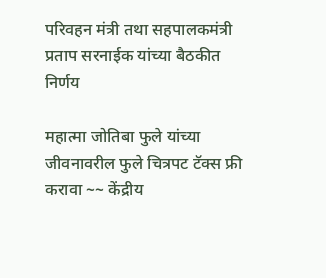परिवहन मंत्री तथा सहपालकमंत्री प्रताप सरनाईक यांच्या बैठकीत निर्णय

महात्मा जोतिबा फुले यांच्या जीवनावरील फुले चित्रपट टॅक्स फ्री करावा ~~ केंद्रीय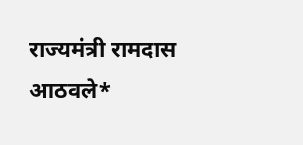राज्यमंत्री रामदास आठवले*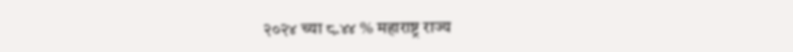२०२४ च्या ८.४४ % महाराष्ट्र राज्य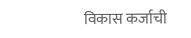विकास कर्जाची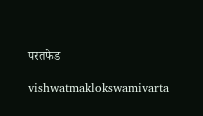परतफेड

vishwatmaklokswamivarta